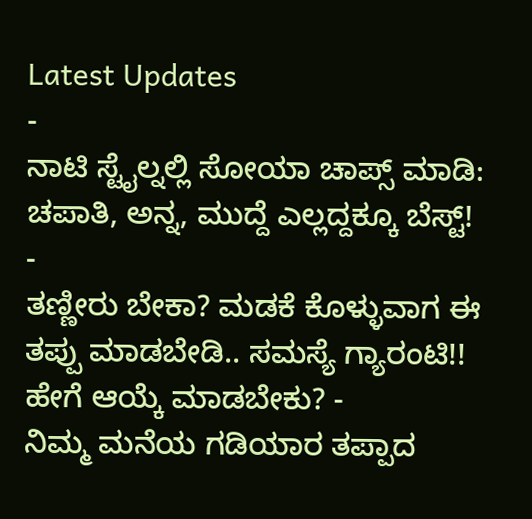Latest Updates
-
ನಾಟಿ ಸ್ಟೈಲ್ನಲ್ಲಿ ಸೋಯಾ ಚಾಪ್ಸ್ ಮಾಡಿ: ಚಪಾತಿ, ಅನ್ನ, ಮುದ್ದೆ ಎಲ್ಲದ್ದಕ್ಕೂ ಬೆಸ್ಟ್! -
ತಣ್ಣೀರು ಬೇಕಾ? ಮಡಕೆ ಕೊಳ್ಳುವಾಗ ಈ ತಪ್ಪು ಮಾಡಬೇಡಿ.. ಸಮಸ್ಯೆ ಗ್ಯಾರಂಟಿ!! ಹೇಗೆ ಆಯ್ಕೆ ಮಾಡಬೇಕು? -
ನಿಮ್ಮ ಮನೆಯ ಗಡಿಯಾರ ತಪ್ಪಾದ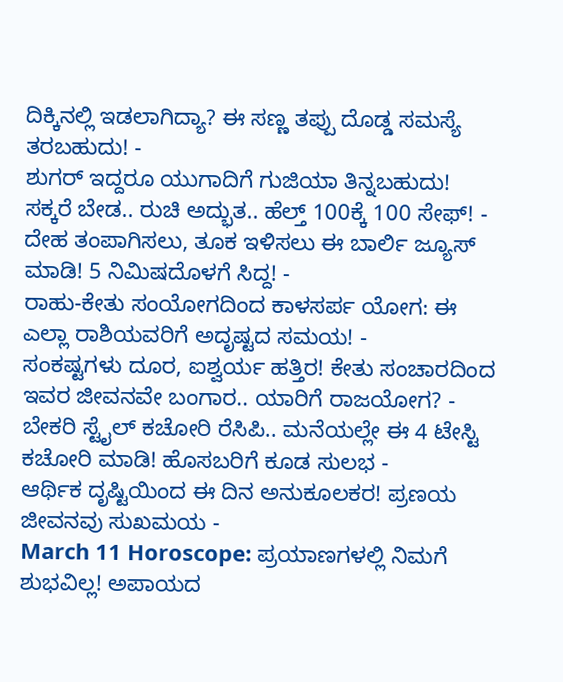ದಿಕ್ಕಿನಲ್ಲಿ ಇಡಲಾಗಿದ್ಯಾ? ಈ ಸಣ್ಣ ತಪ್ಪು ದೊಡ್ಡ ಸಮಸ್ಯೆ ತರಬಹುದು! -
ಶುಗರ್ ಇದ್ದರೂ ಯುಗಾದಿಗೆ ಗುಜಿಯಾ ತಿನ್ನಬಹುದು! ಸಕ್ಕರೆ ಬೇಡ.. ರುಚಿ ಅದ್ಭುತ.. ಹೆಲ್ತ್ 100ಕ್ಕೆ 100 ಸೇಫ್! -
ದೇಹ ತಂಪಾಗಿಸಲು, ತೂಕ ಇಳಿಸಲು ಈ ಬಾರ್ಲಿ ಜ್ಯೂಸ್ ಮಾಡಿ! 5 ನಿಮಿಷದೊಳಗೆ ಸಿದ್ದ! -
ರಾಹು-ಕೇತು ಸಂಯೋಗದಿಂದ ಕಾಳಸರ್ಪ ಯೋಗ: ಈ ಎಲ್ಲಾ ರಾಶಿಯವರಿಗೆ ಅದೃಷ್ಟದ ಸಮಯ! -
ಸಂಕಷ್ಟಗಳು ದೂರ, ಐಶ್ವರ್ಯ ಹತ್ತಿರ! ಕೇತು ಸಂಚಾರದಿಂದ ಇವರ ಜೀವನವೇ ಬಂಗಾರ.. ಯಾರಿಗೆ ರಾಜಯೋಗ? -
ಬೇಕರಿ ಸ್ಟೈಲ್ ಕಚೋರಿ ರೆಸಿಪಿ.. ಮನೆಯಲ್ಲೇ ಈ 4 ಟೇಸ್ಟಿ ಕಚೋರಿ ಮಾಡಿ! ಹೊಸಬರಿಗೆ ಕೂಡ ಸುಲಭ -
ಆರ್ಥಿಕ ದೃಷ್ಟಿಯಿಂದ ಈ ದಿನ ಅನುಕೂಲಕರ! ಪ್ರಣಯ ಜೀವನವು ಸುಖಮಯ -
March 11 Horoscope: ಪ್ರಯಾಣಗಳಲ್ಲಿ ನಿಮಗೆ ಶುಭವಿಲ್ಲ! ಅಪಾಯದ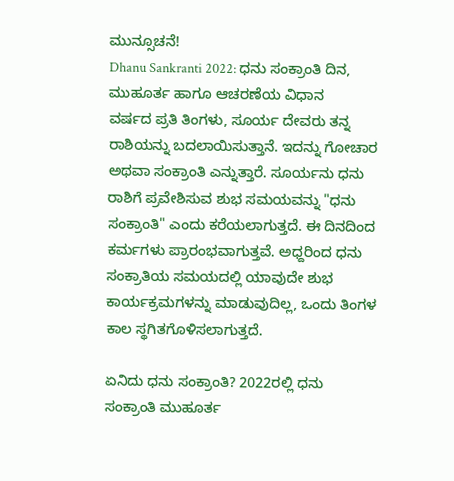ಮುನ್ಸೂಚನೆ!
Dhanu Sankranti 2022: ಧನು ಸಂಕ್ರಾಂತಿ ದಿನ, ಮುಹೂರ್ತ ಹಾಗೂ ಆಚರಣೆಯ ವಿಧಾನ
ವರ್ಷದ ಪ್ರತಿ ತಿಂಗಳು, ಸೂರ್ಯ ದೇವರು ತನ್ನ ರಾಶಿಯನ್ನು ಬದಲಾಯಿಸುತ್ತಾನೆ. ಇದನ್ನು ಗೋಚಾರ ಅಥವಾ ಸಂಕ್ರಾಂತಿ ಎನ್ನುತ್ತಾರೆ. ಸೂರ್ಯನು ಧನು ರಾಶಿಗೆ ಪ್ರವೇಶಿಸುವ ಶುಭ ಸಮಯವನ್ನು "ಧನು ಸಂಕ್ರಾಂತಿ" ಎಂದು ಕರೆಯಲಾಗುತ್ತದೆ. ಈ ದಿನದಿಂದ ಕರ್ಮಗಳು ಪ್ರಾರಂಭವಾಗುತ್ತವೆ. ಅಧ್ದರಿಂದ ಧನು ಸಂಕ್ರಾತಿಯ ಸಮಯದಲ್ಲಿ ಯಾವುದೇ ಶುಭ ಕಾರ್ಯಕ್ರಮಗಳನ್ನು ಮಾಡುವುದಿಲ್ಲ, ಒಂದು ತಿಂಗಳ ಕಾಲ ಸ್ಥಗಿತಗೊಳಿಸಲಾಗುತ್ತದೆ.

ಏನಿದು ಧನು ಸಂಕ್ರಾಂತಿ? 2022ರಲ್ಲಿ ಧನು ಸಂಕ್ರಾಂತಿ ಮುಹೂರ್ತ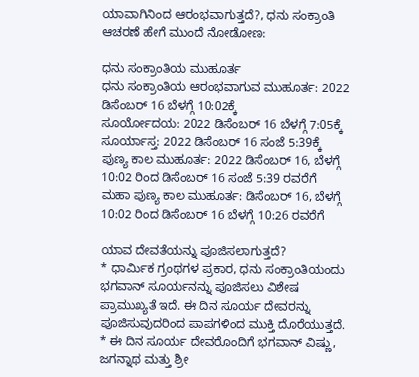ಯಾವಾಗಿನಿಂದ ಆರಂಭವಾಗುತ್ತದೆ?, ಧನು ಸಂಕ್ರಾಂತಿ ಆಚರಣೆ ಹೇಗೆ ಮುಂದೆ ನೋಡೋಣ:

ಧನು ಸಂಕ್ರಾಂತಿಯ ಮುಹೂರ್ತ
ಧನು ಸಂಕ್ರಾಂತಿಯ ಆರಂಭವಾಗುವ ಮುಹೂರ್ತ: 2022 ಡಿಸೆಂಬರ್ 16 ಬೆಳಗ್ಗೆ 10:02ಕ್ಕೆ
ಸೂರ್ಯೋದಯ: 2022 ಡಿಸೆಂಬರ್ 16 ಬೆಳಗ್ಗೆ 7:05ಕ್ಕೆ
ಸೂರ್ಯಾಸ್ತ: 2022 ಡಿಸೆಂಬರ್ 16 ಸಂಜೆ 5:39ಕ್ಕೆ
ಪುಣ್ಯ ಕಾಲ ಮುಹೂರ್ತ: 2022 ಡಿಸೆಂಬರ್ 16, ಬೆಳಗ್ಗೆ 10:02 ರಿಂದ ಡಿಸೆಂಬರ್ 16 ಸಂಜೆ 5:39 ರವರೆಗೆ
ಮಹಾ ಪುಣ್ಯ ಕಾಲ ಮುಹೂರ್ತ: ಡಿಸೆಂಬರ್ 16, ಬೆಳಗ್ಗೆ 10:02 ರಿಂದ ಡಿಸೆಂಬರ್ 16 ಬೆಳಗ್ಗೆ 10:26 ರವರೆಗೆ

ಯಾವ ದೇವತೆಯನ್ನು ಪೂಜಿಸಲಾಗುತ್ತದೆ?
* ಧಾರ್ಮಿಕ ಗ್ರಂಥಗಳ ಪ್ರಕಾರ, ಧನು ಸಂಕ್ರಾಂತಿಯಂದು ಭಗವಾನ್ ಸೂರ್ಯನನ್ನು ಪೂಜಿಸಲು ವಿಶೇಷ ಪ್ರಾಮುಖ್ಯತೆ ಇದೆ. ಈ ದಿನ ಸೂರ್ಯ ದೇವರನ್ನು ಪೂಜಿಸುವುದರಿಂದ ಪಾಪಗಳಿಂದ ಮುಕ್ತಿ ದೊರೆಯುತ್ತದೆ.
* ಈ ದಿನ ಸೂರ್ಯ ದೇವರೊಂದಿಗೆ ಭಗವಾನ್ ವಿಷ್ಣು, ಜಗನ್ನಾಥ ಮತ್ತು ಶ್ರೀ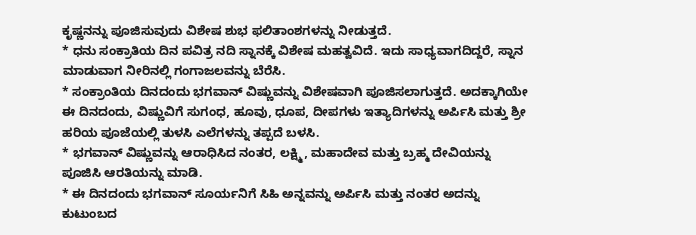ಕೃಷ್ಣನನ್ನು ಪೂಜಿಸುವುದು ವಿಶೇಷ ಶುಭ ಫಲಿತಾಂಶಗಳನ್ನು ನೀಡುತ್ತದೆ.
* ಧನು ಸಂಕ್ರಾತಿಯ ದಿನ ಪವಿತ್ರ ನದಿ ಸ್ನಾನಕ್ಕೆ ವಿಶೇಷ ಮಹತ್ವವಿದೆ. ಇದು ಸಾಧ್ಯವಾಗದಿದ್ದರೆ, ಸ್ನಾನ ಮಾಡುವಾಗ ನೀರಿನಲ್ಲಿ ಗಂಗಾಜಲವನ್ನು ಬೆರೆಸಿ.
* ಸಂಕ್ರಾಂತಿಯ ದಿನದಂದು ಭಗವಾನ್ ವಿಷ್ಣುವನ್ನು ವಿಶೇಷವಾಗಿ ಪೂಜಿಸಲಾಗುತ್ತದೆ. ಅದಕ್ಕಾಗಿಯೇ ಈ ದಿನದಂದು, ವಿಷ್ಣುವಿಗೆ ಸುಗಂಧ, ಹೂವು, ಧೂಪ, ದೀಪಗಳು ಇತ್ಯಾದಿಗಳನ್ನು ಅರ್ಪಿಸಿ ಮತ್ತು ಶ್ರೀ ಹರಿಯ ಪೂಜೆಯಲ್ಲಿ ತುಳಸಿ ಎಲೆಗಳನ್ನು ತಪ್ಪದೆ ಬಳಸಿ.
* ಭಗವಾನ್ ವಿಷ್ಣುವನ್ನು ಆರಾಧಿಸಿದ ನಂತರ, ಲಕ್ಷ್ಮಿ, ಮಹಾದೇವ ಮತ್ತು ಬ್ರಹ್ಮ ದೇವಿಯನ್ನು ಪೂಜಿಸಿ ಆರತಿಯನ್ನು ಮಾಡಿ.
* ಈ ದಿನದಂದು ಭಗವಾನ್ ಸೂರ್ಯನಿಗೆ ಸಿಹಿ ಅನ್ನವನ್ನು ಅರ್ಪಿಸಿ ಮತ್ತು ನಂತರ ಅದನ್ನು ಕುಟುಂಬದ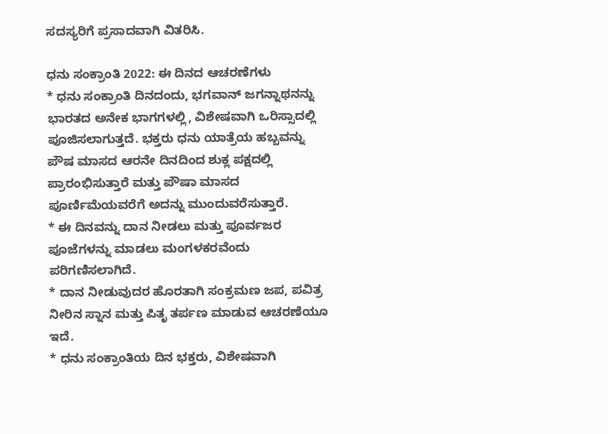ಸದಸ್ಯರಿಗೆ ಪ್ರಸಾದವಾಗಿ ವಿತರಿಸಿ.

ಧನು ಸಂಕ್ರಾಂತಿ 2022: ಈ ದಿನದ ಆಚರಣೆಗಳು
* ಧನು ಸಂಕ್ರಾಂತಿ ದಿನದಂದು, ಭಗವಾನ್ ಜಗನ್ನಾಥನನ್ನು ಭಾರತದ ಅನೇಕ ಭಾಗಗಳಲ್ಲಿ, ವಿಶೇಷವಾಗಿ ಒರಿಸ್ಸಾದಲ್ಲಿ ಪೂಜಿಸಲಾಗುತ್ತದೆ. ಭಕ್ತರು ಧನು ಯಾತ್ರೆಯ ಹಬ್ಬವನ್ನು ಪೌಷ ಮಾಸದ ಆರನೇ ದಿನದಿಂದ ಶುಕ್ಲ ಪಕ್ಷದಲ್ಲಿ ಪ್ರಾರಂಭಿಸುತ್ತಾರೆ ಮತ್ತು ಪೌಷಾ ಮಾಸದ ಪೂರ್ಣಿಮೆಯವರೆಗೆ ಅದನ್ನು ಮುಂದುವರೆಸುತ್ತಾರೆ.
* ಈ ದಿನವನ್ನು ದಾನ ನೀಡಲು ಮತ್ತು ಪೂರ್ವಜರ ಪೂಜೆಗಳನ್ನು ಮಾಡಲು ಮಂಗಳಕರವೆಂದು ಪರಿಗಣಿಸಲಾಗಿದೆ.
* ದಾನ ನೀಡುವುದರ ಹೊರತಾಗಿ ಸಂಕ್ರಮಣ ಜಪ, ಪವಿತ್ರ ನೀರಿನ ಸ್ನಾನ ಮತ್ತು ಪಿತೃ ತರ್ಪಣ ಮಾಡುವ ಆಚರಣೆಯೂ ಇದೆ.
* ಧನು ಸಂಕ್ರಾಂತಿಯ ದಿನ ಭಕ್ತರು, ವಿಶೇಷವಾಗಿ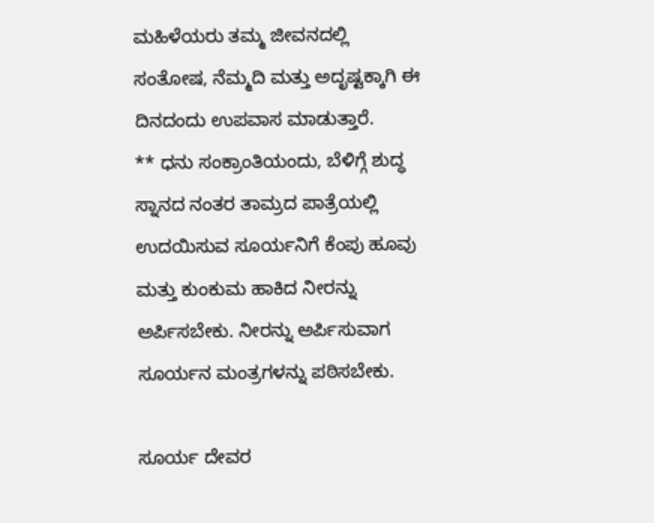ಮಹಿಳೆಯರು ತಮ್ಮ ಜೀವನದಲ್ಲಿ ಸಂತೋಷ, ನೆಮ್ಮದಿ ಮತ್ತು ಅದೃಷ್ಟಕ್ಕಾಗಿ ಈ ದಿನದಂದು ಉಪವಾಸ ಮಾಡುತ್ತಾರೆ.
** ಧನು ಸಂಕ್ರಾಂತಿಯಂದು, ಬೆಳಿಗ್ಗೆ ಶುದ್ಧ ಸ್ನಾನದ ನಂತರ ತಾಮ್ರದ ಪಾತ್ರೆಯಲ್ಲಿ ಉದಯಿಸುವ ಸೂರ್ಯನಿಗೆ ಕೆಂಪು ಹೂವು ಮತ್ತು ಕುಂಕುಮ ಹಾಕಿದ ನೀರನ್ನು ಅರ್ಪಿಸಬೇಕು. ನೀರನ್ನು ಅರ್ಪಿಸುವಾಗ ಸೂರ್ಯನ ಮಂತ್ರಗಳನ್ನು ಪಠಿಸಬೇಕು.

ಸೂರ್ಯ ದೇವರ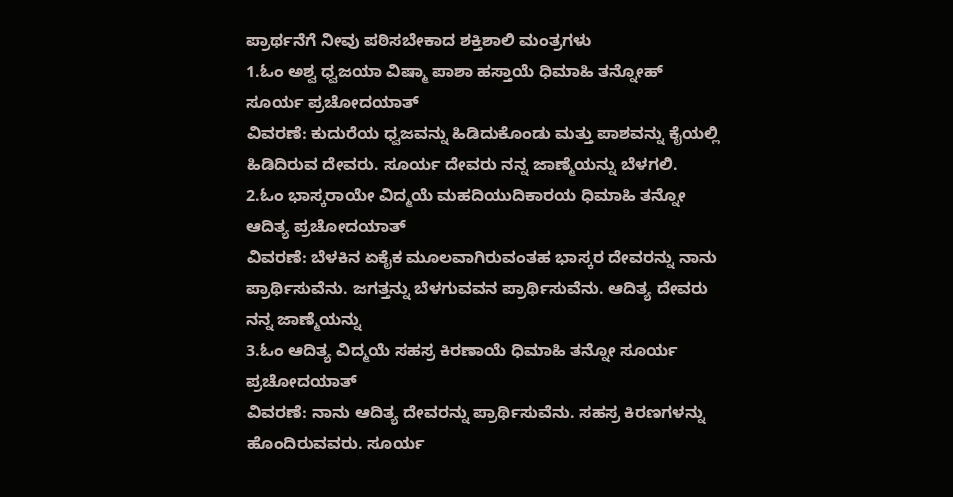ಪ್ರಾರ್ಥನೆಗೆ ನೀವು ಪಠಿಸಬೇಕಾದ ಶಕ್ತಿಶಾಲಿ ಮಂತ್ರಗಳು
1.ಓಂ ಅಶ್ವ ಧ್ವಜಯಾ ವಿಷ್ಮಾ ಪಾಶಾ ಹಸ್ತಾಯೆ ಧಿಮಾಹಿ ತನ್ನೋಹ್ ಸೂರ್ಯ ಪ್ರಚೋದಯಾತ್
ವಿವರಣೆ: ಕುದುರೆಯ ಧ್ವಜವನ್ನು ಹಿಡಿದುಕೊಂಡು ಮತ್ತು ಪಾಶವನ್ನು ಕೈಯಲ್ಲಿ ಹಿಡಿದಿರುವ ದೇವರು. ಸೂರ್ಯ ದೇವರು ನನ್ನ ಜಾಣ್ಮೆಯನ್ನು ಬೆಳಗಲಿ.
2.ಓಂ ಭಾಸ್ಕರಾಯೇ ವಿದ್ಮಯೆ ಮಹದಿಯುದಿಕಾರಯ ಧಿಮಾಹಿ ತನ್ನೋ ಆದಿತ್ಯ ಪ್ರಚೋದಯಾತ್
ವಿವರಣೆ: ಬೆಳಕಿನ ಏಕೈಕ ಮೂಲವಾಗಿರುವಂತಹ ಭಾಸ್ಕರ ದೇವರನ್ನು ನಾನು ಪ್ರಾರ್ಥಿಸುವೆನು. ಜಗತ್ತನ್ನು ಬೆಳಗುವವನ ಪ್ರಾರ್ಥಿಸುವೆನು. ಆದಿತ್ಯ ದೇವರು ನನ್ನ ಜಾಣ್ಮೆಯನ್ನು
3.ಓಂ ಆದಿತ್ಯ ವಿದ್ಮಯೆ ಸಹಸ್ರ ಕಿರಣಾಯೆ ಧಿಮಾಹಿ ತನ್ನೋ ಸೂರ್ಯ ಪ್ರಚೋದಯಾತ್
ವಿವರಣೆ: ನಾನು ಆದಿತ್ಯ ದೇವರನ್ನು ಪ್ರಾರ್ಥಿಸುವೆನು. ಸಹಸ್ರ ಕಿರಣಗಳನ್ನು ಹೊಂದಿರುವವರು. ಸೂರ್ಯ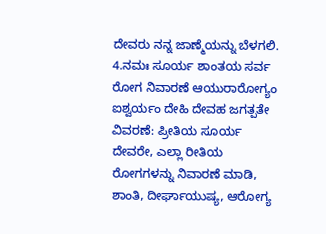ದೇವರು ನನ್ನ ಜಾಣ್ಮೆಯನ್ನು ಬೆಳಗಲಿ.
4.ನಮಃ ಸೂರ್ಯ ಶಾಂತಯ ಸರ್ವ ರೋಗ ನಿವಾರಣೆ ಆಯುರಾರೋಗ್ಯಂ ಐಶ್ವರ್ಯಂ ದೇಹಿ ದೇವಹ ಜಗತ್ಪತೇ
ವಿವರಣೆ: ಪ್ರೀತಿಯ ಸೂರ್ಯ ದೇವರೇ, ಎಲ್ಲಾ ರೀತಿಯ ರೋಗಗಳನ್ನು ನಿವಾರಣೆ ಮಾಡಿ, ಶಾಂತಿ, ದೀರ್ಘಾಯುಷ್ಯ, ಆರೋಗ್ಯ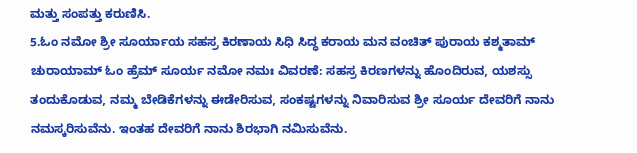ಮತ್ತು ಸಂಪತ್ತು ಕರುಣಿಸಿ.
5.ಓಂ ನಮೋ ಶ್ರೀ ಸೂರ್ಯಾಯ ಸಹಸ್ರ ಕಿರಣಾಯ ಸಿಧಿ ಸಿದ್ಧ ಕರಾಯ ಮನ ವಂಚಿತ್ ಪುರಾಯ ಕಶ್ಮತಾಮ್ ಚುರಾಯಾಮ್ ಓಂ ಹ್ರೆಮ್ ಸೂರ್ಯ ನಮೋ ನಮಃ ವಿವರಣೆ: ಸಹಸ್ರ ಕಿರಣಗಳನ್ನು ಹೊಂದಿರುವ, ಯಶಸ್ಸು ತಂದುಕೊಡುವ, ನಮ್ಮ ಬೇಡಿಕೆಗಳನ್ನು ಈಡೇರಿಸುವ, ಸಂಕಷ್ಟಗಳನ್ನು ನಿವಾರಿಸುವ ಶ್ರೀ ಸೂರ್ಯ ದೇವರಿಗೆ ನಾನು ನಮಸ್ಕರಿಸುವೆನು. ಇಂತಹ ದೇವರಿಗೆ ನಾನು ಶಿರಭಾಗಿ ನಮಿಸುವೆನು.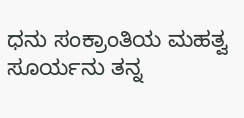ಧನು ಸಂಕ್ರಾಂತಿಯ ಮಹತ್ವ
ಸೂರ್ಯನು ತನ್ನ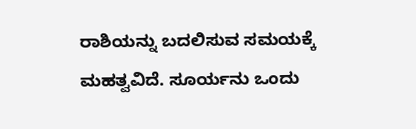ರಾಶಿಯನ್ನು ಬದಲಿಸುವ ಸಮಯಕ್ಕೆ ಮಹತ್ವವಿದೆ. ಸೂರ್ಯನು ಒಂದು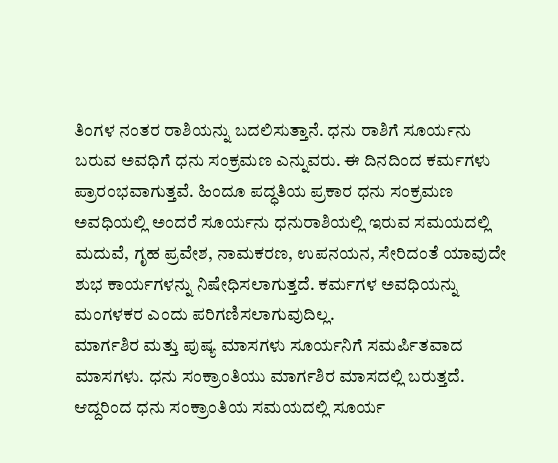ತಿಂಗಳ ನಂತರ ರಾಶಿಯನ್ನು ಬದಲಿಸುತ್ತಾನೆ. ಧನು ರಾಶಿಗೆ ಸೂರ್ಯನು ಬರುವ ಅವಧಿಗೆ ಧನು ಸಂಕ್ರಮಣ ಎನ್ನುವರು. ಈ ದಿನದಿಂದ ಕರ್ಮಗಳು ಪ್ರಾರಂಭವಾಗುತ್ತವೆ. ಹಿಂದೂ ಪದ್ಧತಿಯ ಪ್ರಕಾರ ಧನು ಸಂಕ್ರಮಣ ಅವಧಿಯಲ್ಲಿ ಅಂದರೆ ಸೂರ್ಯನು ಧನುರಾಶಿಯಲ್ಲಿ ಇರುವ ಸಮಯದಲ್ಲಿ ಮದುವೆ, ಗೃಹ ಪ್ರವೇಶ, ನಾಮಕರಣ, ಉಪನಯನ, ಸೇರಿದಂತೆ ಯಾವುದೇ ಶುಭ ಕಾರ್ಯಗಳನ್ನು ನಿಷೇಧಿಸಲಾಗುತ್ತದೆ. ಕರ್ಮಗಳ ಅವಧಿಯನ್ನು ಮಂಗಳಕರ ಎಂದು ಪರಿಗಣಿಸಲಾಗುವುದಿಲ್ಲ.
ಮಾರ್ಗಶಿರ ಮತ್ತು ಪುಷ್ಯ ಮಾಸಗಳು ಸೂರ್ಯನಿಗೆ ಸಮರ್ಪಿತವಾದ ಮಾಸಗಳು. ಧನು ಸಂಕ್ರಾಂತಿಯು ಮಾರ್ಗಶಿರ ಮಾಸದಲ್ಲಿ ಬರುತ್ತದೆ. ಆದ್ದರಿಂದ ಧನು ಸಂಕ್ರಾಂತಿಯ ಸಮಯದಲ್ಲಿ ಸೂರ್ಯ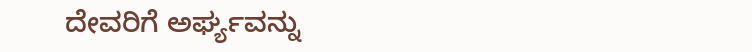ದೇವರಿಗೆ ಅರ್ಘ್ಯವನ್ನು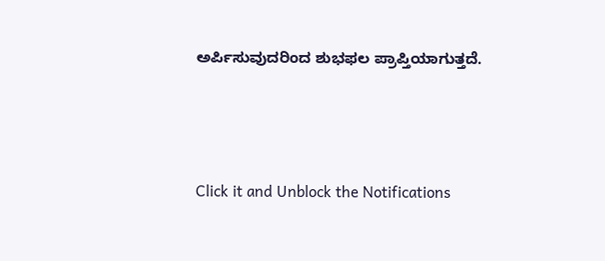ಅರ್ಪಿಸುವುದರಿಂದ ಶುಭಫಲ ಪ್ರಾಪ್ತಿಯಾಗುತ್ತದೆ.



Click it and Unblock the Notifications